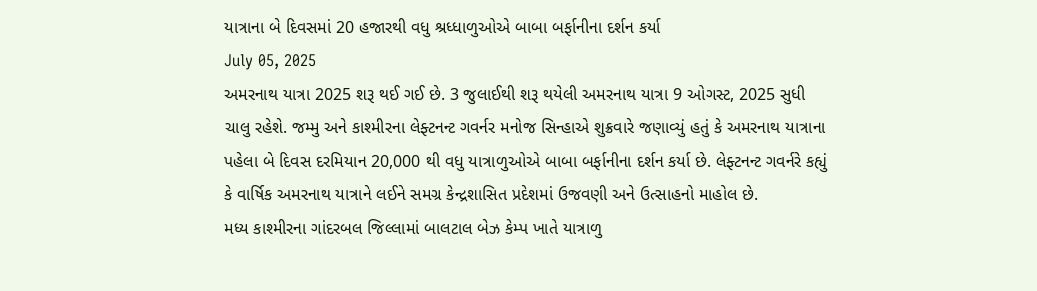યાત્રાના બે દિવસમાં 20 હજારથી વધુ શ્રધ્ધાળુઓએ બાબા બર્ફાનીના દર્શન કર્યા
July 05, 2025
અમરનાથ યાત્રા 2025 શરૂ થઈ ગઈ છે. 3 જુલાઈથી શરૂ થયેલી અમરનાથ યાત્રા 9 ઓગસ્ટ, 2025 સુધી ચાલુ રહેશે. જમ્મુ અને કાશ્મીરના લેફ્ટનન્ટ ગવર્નર મનોજ સિન્હાએ શુક્રવારે જણાવ્યું હતું કે અમરનાથ યાત્રાના પહેલા બે દિવસ દરમિયાન 20,000 થી વધુ યાત્રાળુઓએ બાબા બર્ફાનીના દર્શન કર્યા છે. લેફ્ટનન્ટ ગવર્નરે કહ્યું કે વાર્ષિક અમરનાથ યાત્રાને લઈને સમગ્ર કેન્દ્રશાસિત પ્રદેશમાં ઉજવણી અને ઉત્સાહનો માહોલ છે.
મધ્ય કાશ્મીરના ગાંદરબલ જિલ્લામાં બાલટાલ બેઝ કેમ્પ ખાતે યાત્રાળુ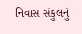નિવાસ સંકુલનું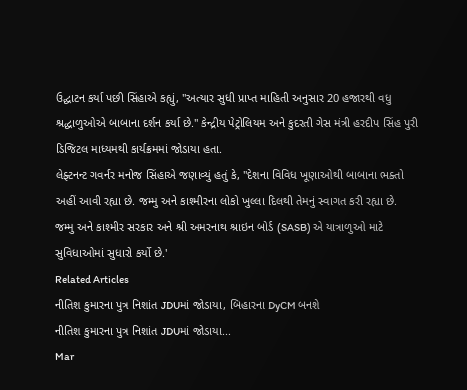ઉદ્ઘાટન કર્યા પછી સિંહાએ કહ્યું, "અત્યાર સુધી પ્રાપ્ત માહિતી અનુસાર 20 હજારથી વધુ શ્રદ્ધાળુઓએ બાબાના દર્શન કર્યા છે." કેન્દ્રીય પેટ્રોલિયમ અને કુદરતી ગેસ મંત્રી હરદીપ સિંહ પુરી ડિજિટલ માધ્યમથી કાર્યક્રમમાં જોડાયા હતા.
લેફ્ટનન્ટ ગવર્નર મનોજ સિંહાએ જણાવ્યું હતું કે, "દેશના વિવિધ ખૂણાઓથી બાબાના ભક્તો અહીં આવી રહ્યા છે. જમ્મુ અને કાશ્મીરના લોકો ખુલ્લા દિલથી તેમનું સ્વાગત કરી રહ્યા છે. જમ્મુ અને કાશ્મીર સરકાર અને શ્રી અમરનાથ શ્રાઇન બોર્ડ (SASB) એ યાત્રાળુઓ માટે સુવિધાઓમાં સુધારો કર્યો છે.'
Related Articles
નીતિશ કુમારના પુત્ર નિશાંત JDUમાં જોડાયા, બિહારના DyCM બનશે
નીતિશ કુમારના પુત્ર નિશાંત JDUમાં જોડાયા...
Mar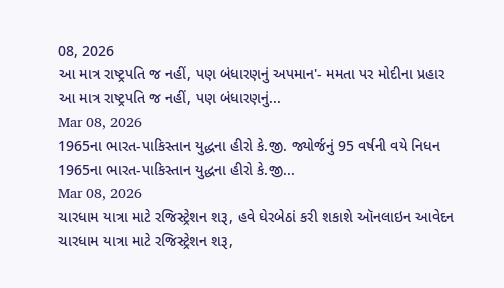08, 2026
આ માત્ર રાષ્ટ્રપતિ જ નહીં, પણ બંધારણનું અપમાન'- મમતા પર મોદીના પ્રહાર
આ માત્ર રાષ્ટ્રપતિ જ નહીં, પણ બંધારણનું...
Mar 08, 2026
1965ના ભારત-પાકિસ્તાન યુદ્ધના હીરો કે.જી. જ્યોર્જનું 95 વર્ષની વયે નિધન
1965ના ભારત-પાકિસ્તાન યુદ્ધના હીરો કે.જી...
Mar 08, 2026
ચારધામ યાત્રા માટે રજિસ્ટ્રેશન શરૂ, હવે ઘેરબેઠાં કરી શકાશે ઑનલાઇન આવેદન
ચારધામ યાત્રા માટે રજિસ્ટ્રેશન શરૂ,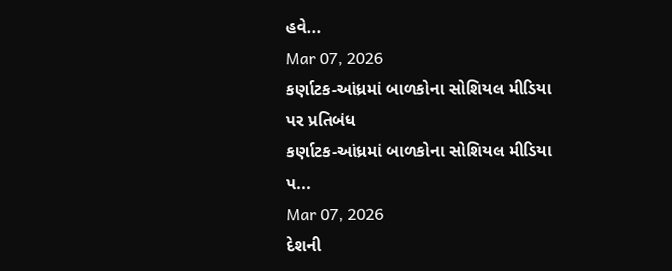હવે...
Mar 07, 2026
કર્ણાટક-આંધ્રમાં બાળકોના સોશિયલ મીડિયા પર પ્રતિબંધ
કર્ણાટક-આંધ્રમાં બાળકોના સોશિયલ મીડિયા પ...
Mar 07, 2026
દેશની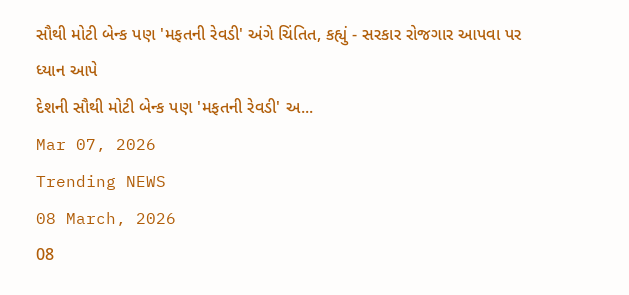સૌથી મોટી બેન્ક પણ 'મફતની રેવડી' અંગે ચિંતિત, કહ્યું - સરકાર રોજગાર આપવા પર ધ્યાન આપે
દેશની સૌથી મોટી બેન્ક પણ 'મફતની રેવડી' અ...
Mar 07, 2026
Trending NEWS
08 March, 2026
08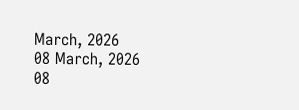March, 2026
08 March, 2026
08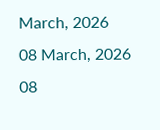March, 2026
08 March, 2026
08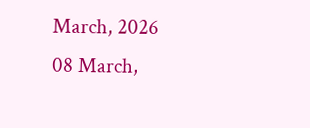March, 2026
08 March,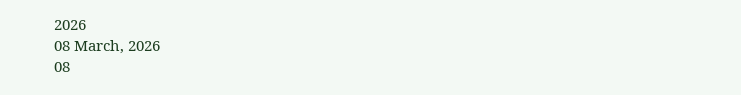2026
08 March, 2026
08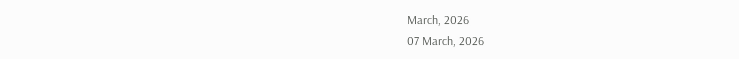March, 2026
07 March, 2026